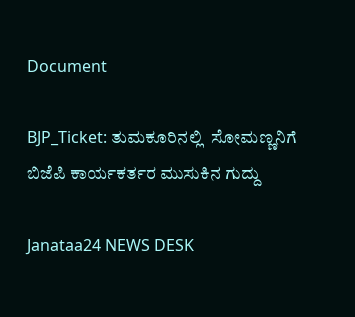Document

BJP_Ticket: ತುಮಕೂರಿನಲ್ಲಿ  ಸೋಮಣ್ಣನಿಗೆ ಬಿಜೆಪಿ ಕಾರ್ಯಕರ್ತರ ಮುಸುಕಿನ ಗುದ್ದು

Janataa24 NEWS DESK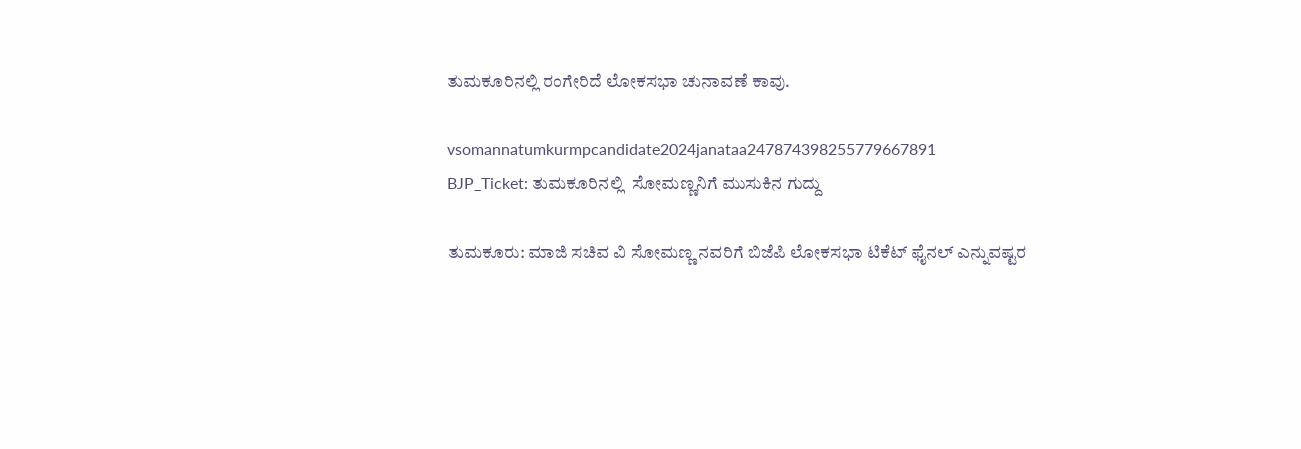ತುಮಕೂರಿನಲ್ಲಿ ರಂಗೇರಿದೆ ಲೋಕಸಭಾ ಚುನಾವಣೆ ಕಾವು.

vsomannatumkurmpcandidate2024janataa247874398255779667891
BJP_Ticket: ತುಮಕೂರಿನಲ್ಲಿ  ಸೋಮಣ್ಣನಿಗೆ ಮುಸುಕಿನ ಗುದ್ದು

ತುಮಕೂರು: ಮಾಜಿ ಸಚಿವ ವಿ ಸೋಮಣ್ಣ ನವರಿಗೆ ಬಿಜೆಪಿ ಲೋಕಸಭಾ ಟಿಕೆಟ್ ಫೈನಲ್ ಎನ್ನುವಷ್ಟರ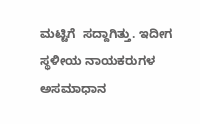ಮಟ್ಟಿಗೆ  ಸದ್ದಾಗಿತ್ತು. ಇದೀಗ ಸ್ಥಳೀಯ ನಾಯಕರುಗಳ ಅಸಮಾಧಾನ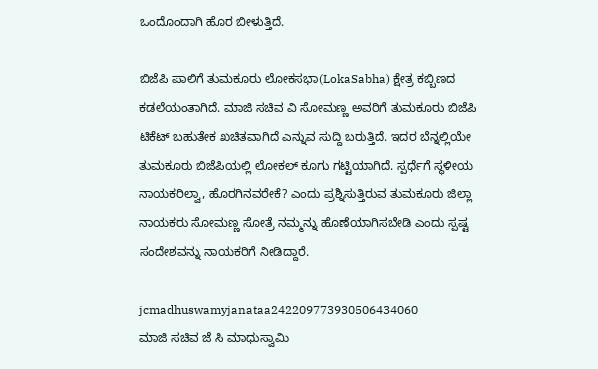ಒಂದೊಂದಾಗಿ ಹೊರ ಬೀಳುತ್ತಿದೆ.

ಬಿಜೆಪಿ ಪಾಲಿಗೆ ತುಮಕೂರು ಲೋಕಸಭಾ(LokaSabha) ಕ್ಷೇತ್ರ ಕಬ್ಬಿಣದ ಕಡಲೆಯಂತಾಗಿದೆ. ಮಾಜಿ ಸಚಿವ ವಿ ಸೋಮಣ್ಣ ಅವರಿಗೆ ತುಮಕೂರು ಬಿಜೆಪಿ ಟಿಕೆಟ್‌ ಬಹುತೇಕ ಖಚಿತವಾಗಿದೆ ಎನ್ನುವ ಸುದ್ದಿ ಬರುತ್ತಿದೆ. ಇದರ ಬೆನ್ನಲ್ಲಿಯೇ ತುಮಕೂರು ಬಿಜೆಪಿಯಲ್ಲಿ ಲೋಕಲ್‌ ಕೂಗು ಗಟ್ಟಿಯಾಗಿದೆ. ಸ್ಪರ್ಧೆಗೆ ಸ್ಥಳೀಯ ನಾಯಕರಿಲ್ವಾ, ಹೊರಗಿನವರೇಕೆ? ಎಂದು ಪ್ರಶ್ನಿಸುತ್ತಿರುವ ತುಮಕೂರು ಜಿಲ್ಲಾ ನಾಯಕರು ಸೋಮಣ್ಣ ಸೋತ್ರೆ ನಮ್ಮನ್ನು ಹೊಣೆಯಾಗಿಸಬೇಡಿ ಎಂದು ಸ್ಪಷ್ಟ ಸಂದೇಶವನ್ನು ನಾಯಕರಿಗೆ ನೀಡಿದ್ದಾರೆ.

jcmadhuswamyjanataa242209773930506434060
ಮಾಜಿ ಸಚಿವ ಜೆ ಸಿ ಮಾಧುಸ್ವಾಮಿ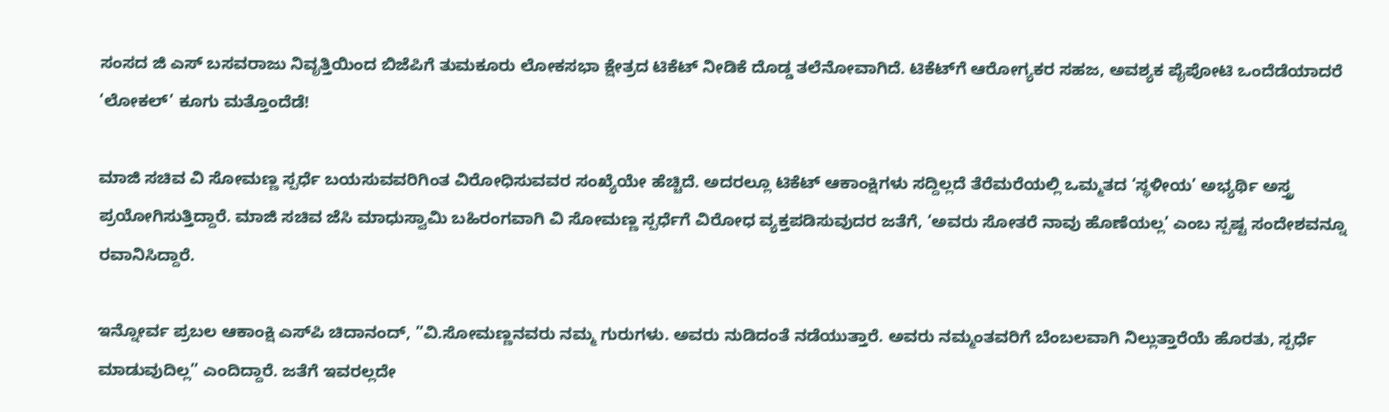ಸಂಸದ ಜಿ ಎಸ್‌ ಬಸವರಾಜು ನಿವೃತ್ತಿಯಿಂದ ಬಿಜೆಪಿಗೆ ತುಮಕೂರು ಲೋಕಸಭಾ ಕ್ಷೇತ್ರದ ಟಿಕೆಟ್‌ ನೀಡಿಕೆ ದೊಡ್ಡ ತಲೆನೋವಾಗಿದೆ. ಟಿಕೆಟ್‌ಗೆ ಆರೋಗ್ಯಕರ ಸಹಜ, ಅವಶ್ಯಕ ಪೈಪೋಟಿ ಒಂದೆಡೆಯಾದರೆ ‘ಲೋಕಲ್‌’ ಕೂಗು ಮತ್ತೊಂದೆಡೆ!

ಮಾಜಿ ಸಚಿವ ವಿ ಸೋಮಣ್ಣ ಸ್ಪರ್ಧೆ ಬಯಸುವವರಿಗಿಂತ ವಿರೋಧಿಸುವವರ ಸಂಖ್ಯೆಯೇ ಹೆಚ್ಚಿದೆ. ಅದರಲ್ಲೂ ಟಿಕೆಟ್‌ ಆಕಾಂಕ್ಷಿಗಳು ಸದ್ದಿಲ್ಲದೆ ತೆರೆಮರೆಯಲ್ಲಿ ಒಮ್ಮತದ ‘ಸ್ಥಳೀಯ’ ಅಭ್ಯರ್ಥಿ ಅಸ್ತ್ರ ಪ್ರಯೋಗಿಸುತ್ತಿದ್ದಾರೆ. ಮಾಜಿ ಸಚಿವ ಜೆಸಿ ಮಾಧುಸ್ವಾಮಿ ಬಹಿರಂಗವಾಗಿ ವಿ ಸೋಮಣ್ಣ ಸ್ಪರ್ಧೆಗೆ ವಿರೋಧ ವ್ಯಕ್ತಪಡಿಸುವುದರ ಜತೆಗೆ, ‘ಅವರು ಸೋತರೆ ನಾವು ಹೊಣೆಯಲ್ಲ’ ಎಂಬ ಸ್ಪಷ್ಟ ಸಂದೇಶವನ್ನೂ ರವಾನಿಸಿದ್ದಾರೆ.

ಇನ್ನೋರ್ವ ಪ್ರಬಲ ಆಕಾಂಕ್ಷಿ ಎಸ್‌ಪಿ ಚಿದಾನಂದ್‌, ”ವಿ.ಸೋಮಣ್ಣನವರು ನಮ್ಮ ಗುರುಗಳು. ಅವರು ನುಡಿದಂತೆ ನಡೆಯುತ್ತಾರೆ. ಅವರು ನಮ್ಮಂತವರಿಗೆ ಬೆಂಬಲವಾಗಿ ನಿಲ್ಲುತ್ತಾರೆಯೆ ಹೊರತು, ಸ್ಪರ್ಧೆ ಮಾಡುವುದಿಲ್ಲ” ಎಂದಿದ್ದಾರೆ. ಜತೆಗೆ ಇವರಲ್ಲದೇ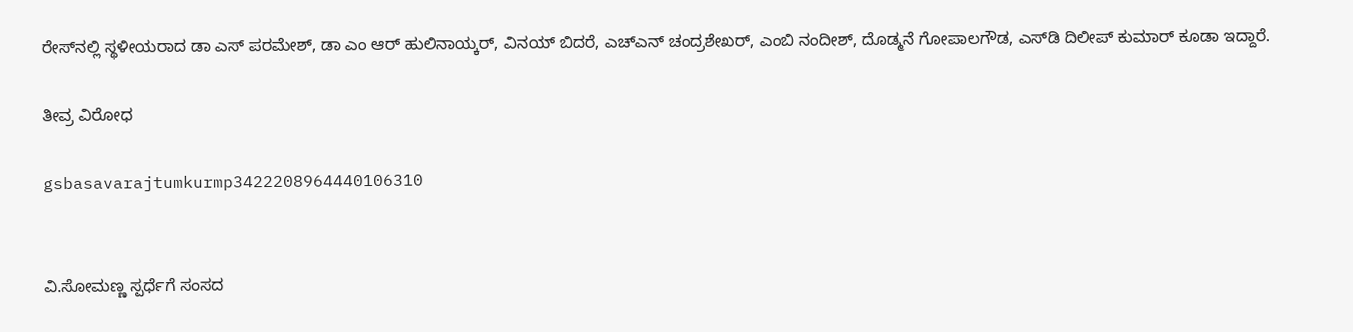ರೇಸ್‌ನಲ್ಲಿ ಸ್ಥಳೀಯರಾದ ಡಾ ಎಸ್‌ ಪರಮೇಶ್‌, ಡಾ ಎಂ ಆರ್‌ ಹುಲಿನಾಯ್ಕರ್‌, ವಿನಯ್‌ ಬಿದರೆ, ಎಚ್‌ಎನ್‌ ಚಂದ್ರಶೇಖರ್‌, ಎಂಬಿ ನಂದೀಶ್‌, ದೊಡ್ಮನೆ ಗೋಪಾಲಗೌಡ, ಎಸ್‌ಡಿ ದಿಲೀಪ್‌ ಕುಮಾರ್‌ ಕೂಡಾ ಇದ್ದಾರೆ.

ತೀವ್ರ ವಿರೋಧ

gsbasavarajtumkurmp3422208964440106310


ವಿ.ಸೋಮಣ್ಣ ಸ್ಪರ್ಧೆಗೆ ಸಂಸದ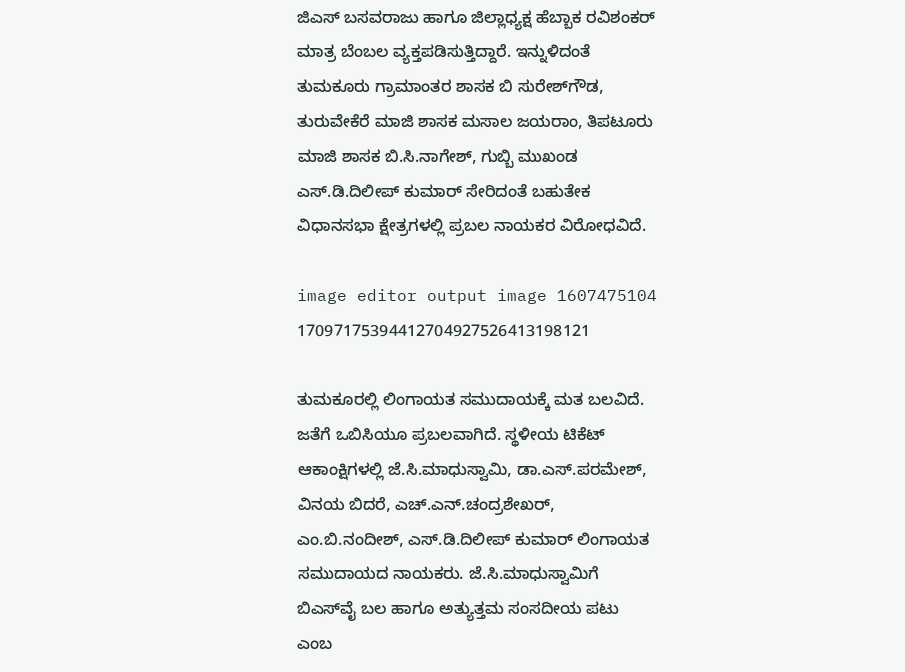ಜಿಎಸ್‌ ಬಸವರಾಜು ಹಾಗೂ ಜಿಲ್ಲಾಧ್ಯಕ್ಷ ಹೆಬ್ಬಾಕ ರವಿಶಂಕರ್‌ ಮಾತ್ರ ಬೆಂಬಲ ವ್ಯಕ್ತಪಡಿಸುತ್ತಿದ್ದಾರೆ. ಇನ್ನುಳಿದಂತೆ ತುಮಕೂರು ಗ್ರಾಮಾಂತರ ಶಾಸಕ ಬಿ ಸುರೇಶ್‌ಗೌಡ, ತುರುವೇಕೆರೆ ಮಾಜಿ ಶಾಸಕ ಮಸಾಲ ಜಯರಾಂ, ತಿಪಟೂರು ಮಾಜಿ ಶಾಸಕ ಬಿ.ಸಿ.ನಾಗೇಶ್‌, ಗುಬ್ಬಿ ಮುಖಂಡ ಎಸ್‌.ಡಿ.ದಿಲೀಪ್‌ ಕುಮಾರ್‌ ಸೇರಿದಂತೆ ಬಹುತೇಕ ವಿಧಾನಸಭಾ ಕ್ಷೇತ್ರಗಳಲ್ಲಿ ಪ್ರಬಲ ನಾಯಕರ ವಿರೋಧವಿದೆ.

image editor output image 1607475104 17097175394412704927526413198121

ತುಮಕೂರಲ್ಲಿ ಲಿಂಗಾಯತ ಸಮುದಾಯಕ್ಕೆ ಮತ ಬಲವಿದೆ. ಜತೆಗೆ ಒಬಿಸಿಯೂ ಪ್ರಬಲವಾಗಿದೆ. ಸ್ಥಳೀಯ ಟಿಕೆಟ್‌ ಆಕಾಂಕ್ಷಿಗಳಲ್ಲಿ ಜೆ.ಸಿ.ಮಾಧುಸ್ವಾಮಿ, ಡಾ.ಎಸ್‌.ಪರಮೇಶ್‌, ವಿನಯ ಬಿದರೆ, ಎಚ್‌.ಎನ್‌.ಚಂದ್ರಶೇಖರ್‌, ಎಂ.ಬಿ.ನಂದೀಶ್‌, ಎಸ್‌.ಡಿ.ದಿಲೀಪ್‌ ಕುಮಾರ್‌ ಲಿಂಗಾಯತ ಸಮುದಾಯದ ನಾಯಕರು. ಜೆ.ಸಿ.ಮಾಧುಸ್ವಾಮಿಗೆ ಬಿಎಸ್‌ವೈ ಬಲ ಹಾಗೂ ಅತ್ಯುತ್ತಮ ಸಂಸದೀಯ ಪಟು ಎಂಬ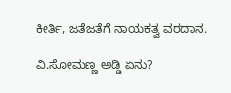ಕೀರ್ತಿ, ಜತೆಜತೆಗೆ ನಾಯಕತ್ವ ವರದಾನ.

ವಿ.ಸೋಮಣ್ಣ ಅಡ್ಡಿ ಏನು?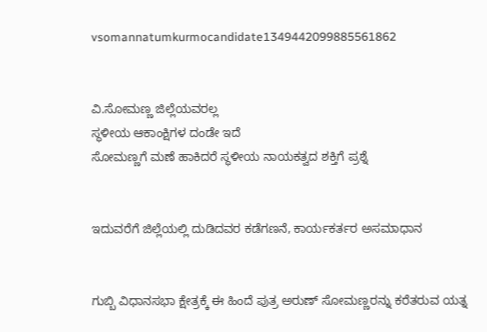vsomannatumkurmocandidate1349442099885561862


ವಿ.ಸೋಮಣ್ಣ ಜಿಲ್ಲೆಯವರಲ್ಲ
ಸ್ಥಳೀಯ ಆಕಾಂಕ್ಷಿಗಳ ದಂಡೇ ಇದೆ
ಸೋಮಣ್ಣಗೆ ಮಣೆ ಹಾಕಿದರೆ ಸ್ಥಳೀಯ ನಾಯಕತ್ವದ ಶಕ್ತಿಗೆ ಪ್ರಶ್ನೆ


ಇದುವರೆಗೆ ಜಿಲ್ಲೆಯಲ್ಲಿ ದುಡಿದವರ ಕಡೆಗಣನೆ, ಕಾರ್ಯಕರ್ತರ ಅಸಮಾಧಾನ


ಗುಬ್ಬಿ ವಿಧಾನಸಭಾ ಕ್ಷೇತ್ರಕ್ಕೆ ಈ ಹಿಂದೆ ಪುತ್ರ ಅರುಣ್‌ ಸೋಮಣ್ಣರನ್ನು ಕರೆತರುವ ಯತ್ನ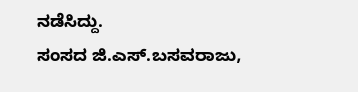ನಡೆಸಿದ್ದು.
ಸಂಸದ ಜಿ.ಎಸ್‌.ಬಸವರಾಜು,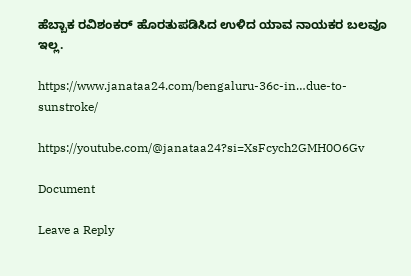ಹೆಬ್ಬಾಕ ರವಿಶಂಕರ್‌ ಹೊರತುಪಡಿಸಿದ ಉಳಿದ ಯಾವ ನಾಯಕರ ಬಲವೂ ಇಲ್ಲ.

https://www.janataa24.com/bengaluru-36c-in…due-to-sunstroke/

https://youtube.com/@janataa24?si=XsFcych2GMH0O6Gv

Document

Leave a Reply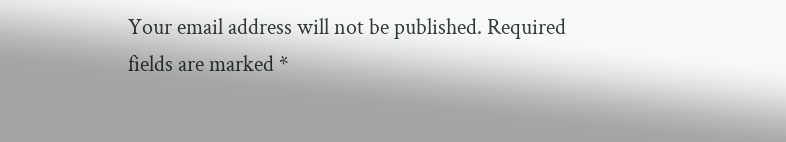Your email address will not be published. Required fields are marked *